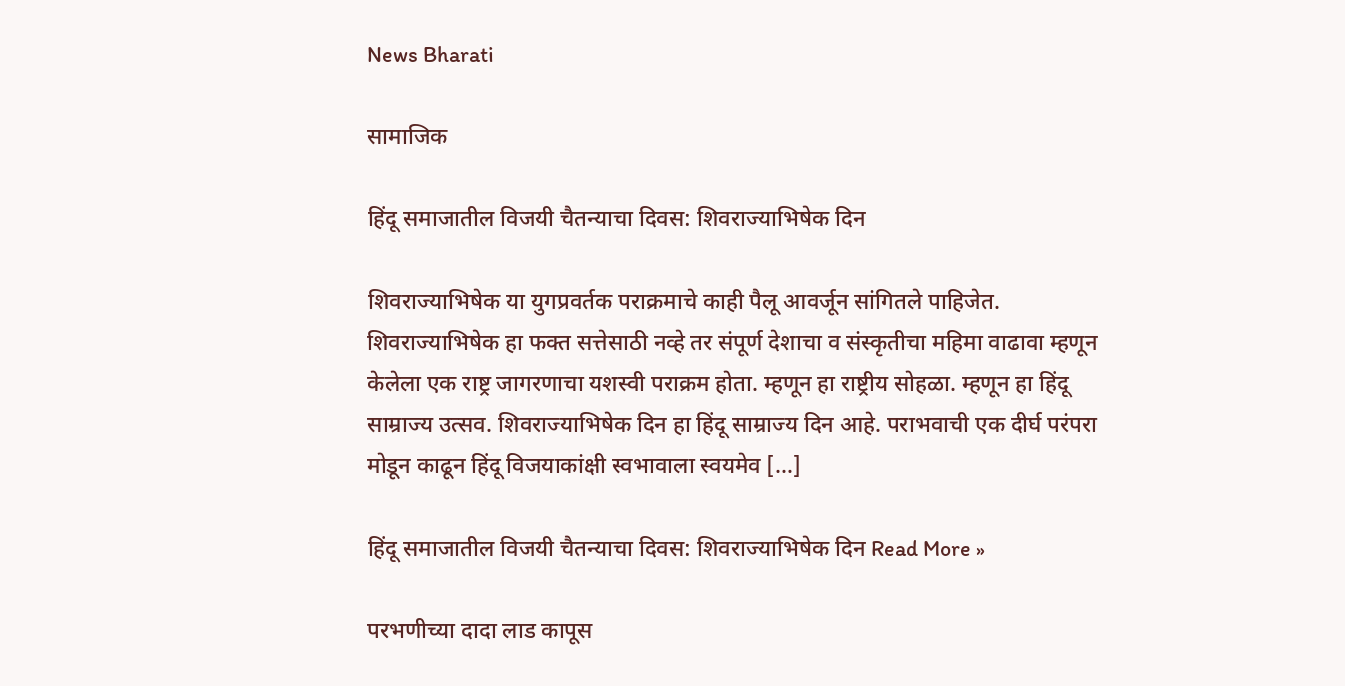News Bharati

सामाजिक

हिंदू समाजातील विजयी चैतन्याचा दिवस: शिवराज्याभिषेक दिन

शिवराज्याभिषेक या युगप्रवर्तक पराक्रमाचे काही पैलू आवर्जून सांगितले पाहिजेत. शिवराज्याभिषेक हा फक्त सत्तेसाठी नव्हे तर संपूर्ण देशाचा व संस्कृतीचा महिमा वाढावा म्हणून केलेला एक राष्ट्र जागरणाचा यशस्वी पराक्रम होता. म्हणून हा राष्ट्रीय सोहळा. म्हणून हा हिंदू साम्राज्य उत्सव. शिवराज्याभिषेक दिन हा हिंदू साम्राज्य दिन आहे. पराभवाची एक दीर्घ परंपरा मोडून काढून हिंदू विजयाकांक्षी स्वभावाला स्वयमेव […]

हिंदू समाजातील विजयी चैतन्याचा दिवस: शिवराज्याभिषेक दिन Read More »

परभणीच्या दादा लाड कापूस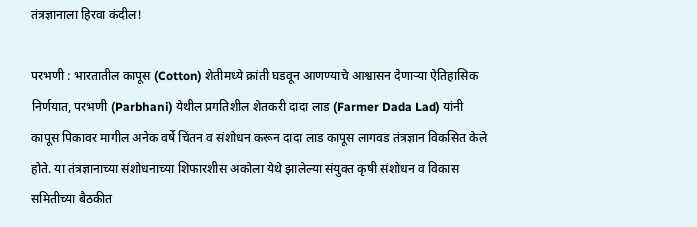तंत्रज्ञानाला हिरवा कंदील!

परभणी : भारतातील कापूस (Cotton) शेतीमध्ये क्रांती घडवून आणण्याचे आश्वासन देणाऱ्या ऐतिहासिक निर्णयात, परभणी (Parbhani) येथील प्रगतिशील शेतकरी दादा लाड (Farmer Dada Lad) यांनी कापूस पिकावर मागील अनेक वर्षे चिंतन व संशोधन करून दादा लाड कापूस लागवड तंत्रज्ञान विकसित केले होते. या तंत्रज्ञानाच्या संशोधनाच्या शिफारशीस अकोला येथे झालेल्या संयुक्त कृषी संशोधन व विकास समितीच्या बैठकीत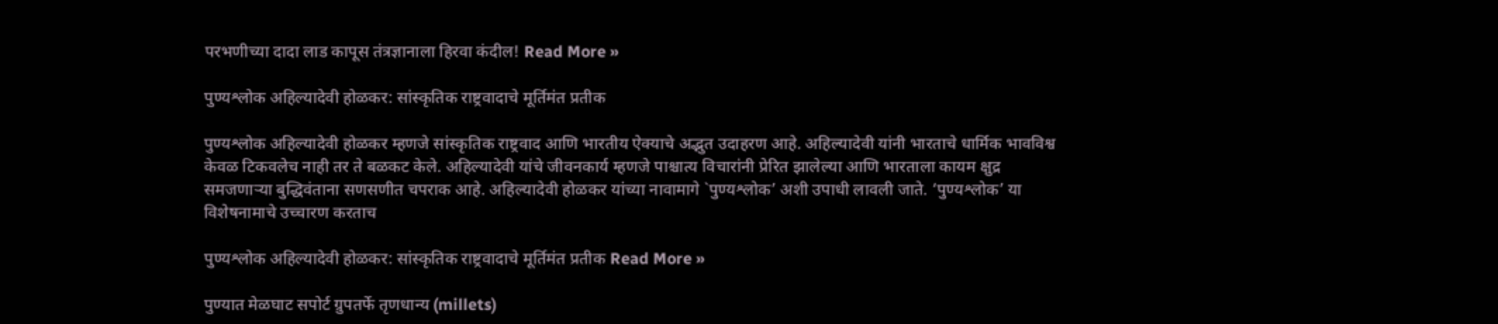परभणीच्या दादा लाड कापूस तंत्रज्ञानाला हिरवा कंदील! Read More »

पुण्यश्लोक अहिल्यादेवी होळकर: सांस्कृतिक राष्ट्रवादाचे मूर्तिमंत प्रतीक

पुण्यश्लोक अहिल्यादेवी होळकर म्हणजे सांस्कृतिक राष्ट्रवाद आणि भारतीय ऐक्याचे अद्भुत उदाहरण आहे. अहिल्यादेवी यांनी भारताचे धार्मिक भावविश्व केवळ टिकवलेच नाही तर ते बळकट केले. अहिल्यादेवी यांचे जीवनकार्य म्हणजे पाश्चात्य विचारांनी प्रेरित झालेल्या आणि भारताला कायम क्षुद्र समजणाऱ्या बुद्धिवंताना सणसणीत चपराक आहे. अहिल्यादेवी होळकर यांच्या नावामागे `पुण्यश्लोक’ अशी उपाधी लावली जाते. ‘पुण्यश्लोक’ या विशेषनामाचे उच्चारण करताच

पुण्यश्लोक अहिल्यादेवी होळकर: सांस्कृतिक राष्ट्रवादाचे मूर्तिमंत प्रतीक Read More »

पुण्यात मेळघाट सपोर्ट ग्रुपतर्फे तृणधान्य (millets)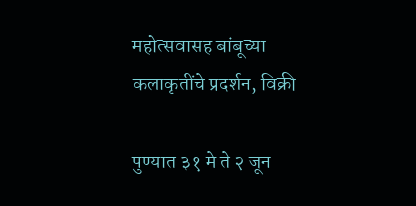महोत्सवासह बांबूच्या कलाकृतींचे प्रदर्शन, विक्री

पुण्यात ३१ मे ते २ जून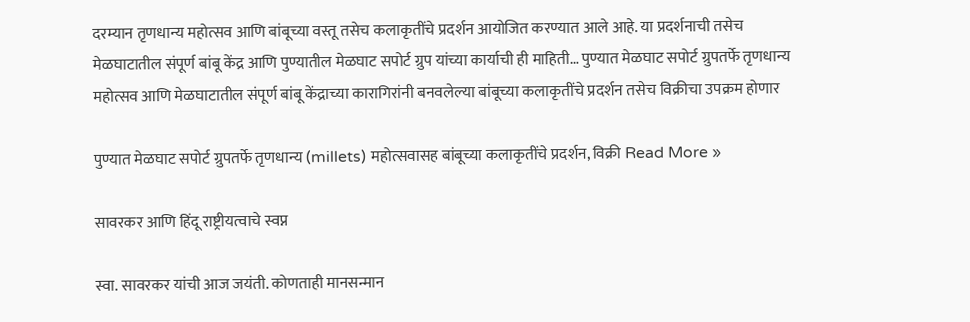दरम्यान तृणधान्य महोत्सव आणि बांबूच्या वस्तू तसेच कलाकृतींचे प्रदर्शन आयोजित करण्यात आले आहे. या प्रदर्शनाची तसेच मेळघाटातील संपूर्ण बांबू केंद्र आणि पुण्यातील मेळघाट सपोर्ट ग्रुप यांच्या कार्याची ही माहिती… पुण्यात मेळघाट सपोर्ट ग्रुपतर्फे तृणधान्य महोत्सव आणि मेळघाटातील संपूर्ण बांबू केंद्राच्या कारागिरांनी बनवलेल्या बांबूच्या कलाकृतींचे प्रदर्शन तसेच विक्रीचा उपक्रम होणार

पुण्यात मेळघाट सपोर्ट ग्रुपतर्फे तृणधान्य (millets) महोत्सवासह बांबूच्या कलाकृतींचे प्रदर्शन, विक्री Read More »

सावरकर आणि हिंदू राष्ट्रीयत्वाचे स्वप्न

स्वा. सावरकर यांची आज जयंती. कोणताही मानसन्मान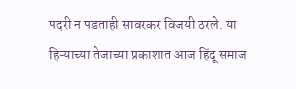पदरी न पडताही सावरकर विजयी ठरले. या हिऱ्याच्या तेजाच्या प्रकाशात आज हिंदू समाज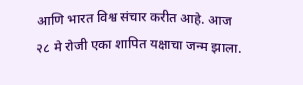आणि भारत विश्व संचार करीत आहे. आज २८ मे रोजी एका शापित यक्षाचा जन्म झाला.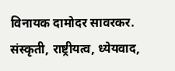विनायक दामोदर सावरकर. संस्कृती, राष्ट्रीयत्व, ध्येयवाद,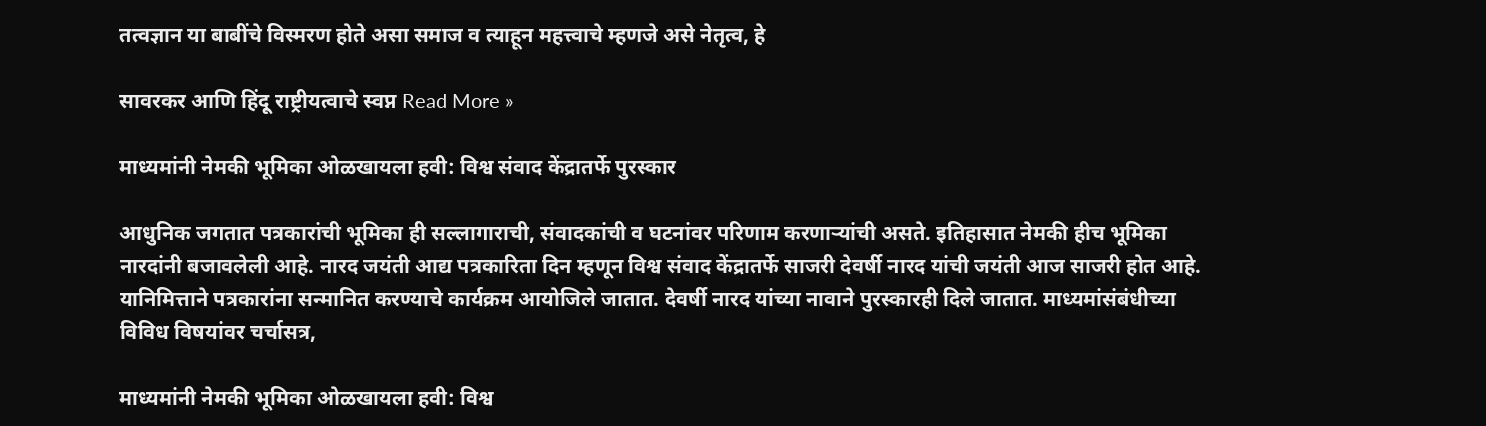तत्वज्ञान या बाबींचे विस्मरण होते असा समाज व त्याहून महत्त्वाचे म्हणजे असे नेतृत्व, हे

सावरकर आणि हिंदू राष्ट्रीयत्वाचे स्वप्न Read More »

माध्यमांनी नेमकी भूमिका ओळखायला हवी: विश्व संवाद केंद्रातर्फे पुरस्कार

आधुनिक जगतात पत्रकारांची भूमिका ही सल्लागाराची, संवादकांची व घटनांवर परिणाम करणाऱ्यांची असते. इतिहासात नेमकी हीच भूमिका नारदांनी बजावलेली आहे. नारद जयंती आद्य पत्रकारिता दिन म्हणून विश्व संवाद केंद्रातर्फे साजरी देवर्षी नारद यांची जयंती आज साजरी होत आहे. यानिमित्ताने पत्रकारांना सन्मानित करण्याचे कार्यक्रम आयोजिले जातात. देवर्षी नारद यांच्या नावाने पुरस्कारही दिले जातात. माध्यमांसंबंधीच्या विविध विषयांवर चर्चासत्र,

माध्यमांनी नेमकी भूमिका ओळखायला हवी: विश्व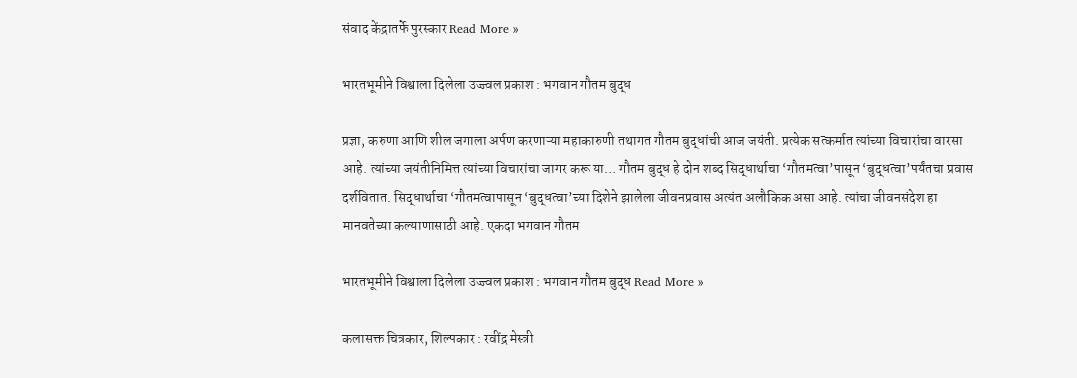संवाद केंद्रातर्फे पुरस्कार Read More »

भारतभूमीने विश्वाला दिलेला उज्ज्वल प्रकाश : भगवान गौतम बुद्ध

प्रज्ञा, करुणा आणि शील जगाला अर्पण करणाऱ्या महाकारुणी तथागत गौतम बुद्धांची आज जयंती. प्रत्येक सत्कर्मात त्यांच्या विचारांचा वारसा आहे. त्यांच्या जयंतीनिमित्त त्यांच्या विचारांचा जागर करू या… गौतम बुद्ध हे दोन शब्द सिद्धार्थाचा ‘गौतमत्वा’पासून ‘बुद्धत्वा’पर्यंतचा प्रवास दर्शवितात. सिद्धार्थाचा ‘गौतमत्वापासून ‘बुद्धत्वा’च्या दिशेने झालेला जीवनप्रवास अत्यंत अलौकिक असा आहे. त्यांचा जीवनसंदेश हा मानवतेच्या कल्याणासाठी आहे. एकदा भगवान गौतम

भारतभूमीने विश्वाला दिलेला उज्ज्वल प्रकाश : भगवान गौतम बुद्ध Read More »

कलासक्त चित्रकार, शिल्पकार : रवींद्र मेस्त्री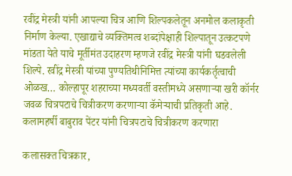रवींद्र मेस्त्री यांनी आपल्या चित्र आणि शिल्पकलेतून अनमोल कलाकृती निर्माण केल्या. एखाद्याचे व्यक्तिमत्व शब्दांपेक्षाही शिल्पातून उत्कटपणे मांडता येते याचे मूर्तीमंत उदाहरण म्हणजे रवींद्र मेस्त्री यांनी घडवलेली शिल्पे. रवींद्र मेस्त्री यांच्या पुण्यतिथीनिमित्त त्यांच्या कार्यकर्तृत्वाची ओळख… कोल्हापूर शहराच्या मध्यवर्ती वस्तीमध्ये असणार्‍या खरी कॉर्नर जवळ चित्रपटाचे चित्रीकरण करणार्‍या कॅमेर्‍याची प्रतिकृती आहे. कलामहर्षी बाबुराव पेंटर यांनी चित्रपटाचे चित्रीकरण करणारा

कलासक्त चित्रकार,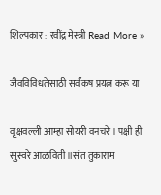शिल्पकार : रवींद्र मेस्त्री Read More »

जैवविविधतेसाठी सर्वंकष प्रयत्न करू या

वृक्षवल्ली आम्हा सोयरी वनचरे। पक्षी ही सुस्वरे आळविती॥संत तुकाराम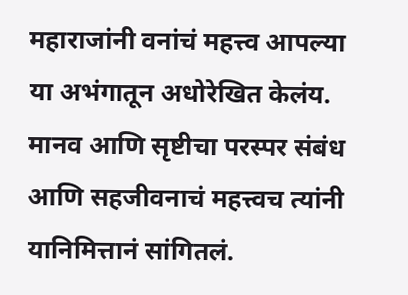महाराजांनी वनांचं महत्त्व आपल्या या अभंगातून अधोरेखित केलंय. मानव आणि सृष्टीचा परस्पर संबंध आणि सहजीवनाचं महत्त्वच त्यांनी यानिमित्तानं सांगितलं.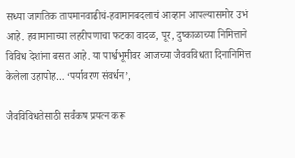सध्या जागतिक तापमानवाढीचं-हवामानबदलाचं आव्हान आपल्यासमोर उभं आहे. हवामानाच्या लहरीपणाचा फटका वादळ, पूर, दुष्काळाच्या निमित्ताने विविध देशांना बसत आहे. या पार्श्वभूमीवर आजच्या जैववविधता दिनानिमित्त केलेला उहापोह… ‘पर्यावरण संवर्धन’,

जैवविविधतेसाठी सर्वंकष प्रयत्न करू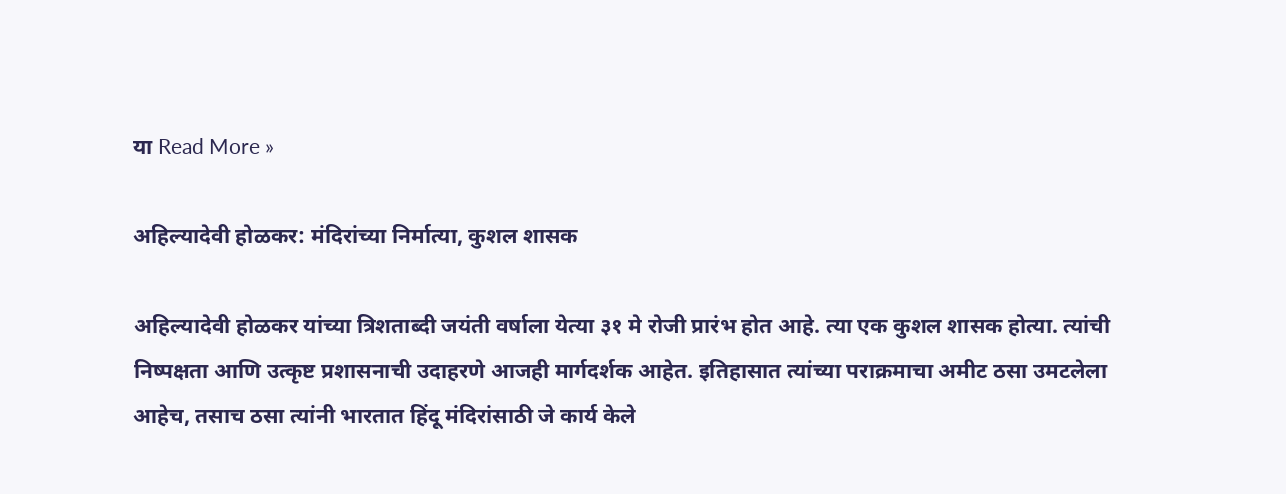या Read More »

अहिल्यादेवी होळकर: मंदिरांच्या निर्मात्या, कुशल शासक

अहिल्यादेवी होळकर यांच्या त्रिशताब्दी जयंती वर्षाला येत्या ३१ मे रोजी प्रारंभ होत आहे. त्या एक कुशल शासक होत्या. त्यांची निष्पक्षता आणि उत्कृष्ट प्रशासनाची उदाहरणे आजही मार्गदर्शक आहेत. इतिहासात त्यांच्या पराक्रमाचा अमीट ठसा उमटलेला आहेच, तसाच ठसा त्यांनी भारतात हिंदू मंदिरांसाठी जे कार्य केले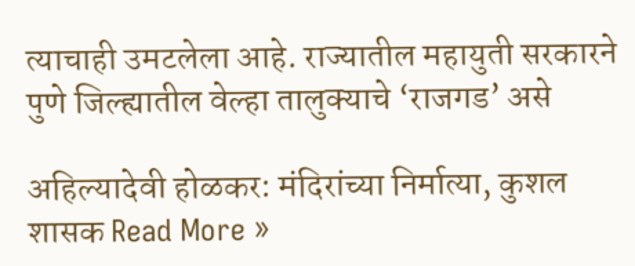त्याचाही उमटलेला आहे. राज्यातील महायुती सरकारने पुणे जिल्ह्यातील वेल्हा तालुक्याचे ‘राजगड’ असे

अहिल्यादेवी होळकर: मंदिरांच्या निर्मात्या, कुशल शासक Read More »